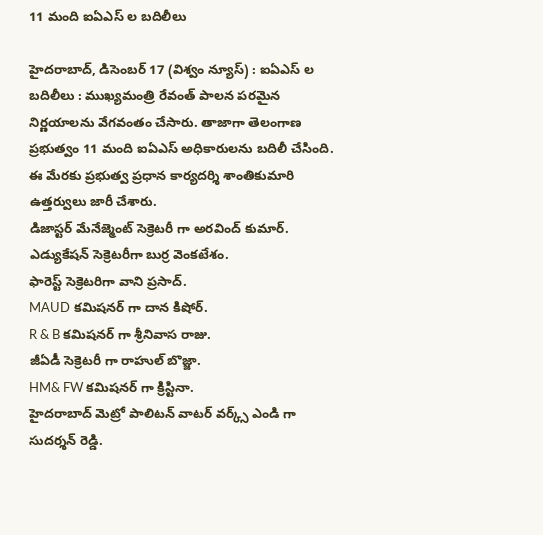11 మంది ఐఏఎస్ ల బదిలీలు

హైదరాబాద్, డిసెంబర్ 17 (విశ్వం న్యూస్) : ఐఏఎస్ ల బదిలీలు : ముఖ్యమంత్రి రేవంత్ పాలన పరమైన నిర్ణయాలను వేగవంతం చేసారు. తాజాగా తెలంగాణ ప్రభుత్వం 11 మంది ఐఏఎస్ అధికారులను బదిలీ చేసింది. ఈ మేరకు ప్రభుత్వ ప్రధాన కార్యదర్శి శాంతికుమారి ఉత్తర్వులు జారీ చేశారు.
డిజాస్టర్ మేనేజ్మెంట్ సెక్రెటరీ గా అరవింద్ కుమార్.
ఎడ్యుకేషన్ సెక్రెటరీగా బుర్ర వెంకటేశం.
ఫారెస్ట్ సెక్రెటరిగా వాని ప్రసాద్.
MAUD కమిషనర్ గా దాన కిషోర్.
R & B కమిషనర్ గా శ్రీనివాస రాజు.
జీఏడీ సెక్రెటరీ గా రాహుల్ బొజ్జా.
HM& FW కమిషనర్ గా క్రిస్టినా.
హైదరాబాద్ మెట్రో పాలిటన్ వాటర్ వర్క్స్ ఎండి గా సుదర్శన్ రెడ్డి.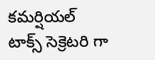కమర్షియల్ టాక్స్ సెక్రెటరి గా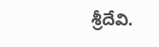శ్రీదేవి.